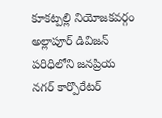కూకట్పల్లి నియోజకవర్గం అల్లాపూర్ డివిజన్ పరిధిలోని జనప్రియ నగర్ కార్పొరేటర్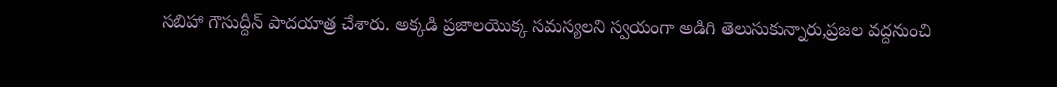సబిహా గౌసుద్దీన్ పాదయాత్ర చేశారు. అక్కడి ప్రజాలయొక్క సమస్యలని స్వయంగా అడిగి తెలుసుకున్నారు,ప్రజల వద్దనుంచి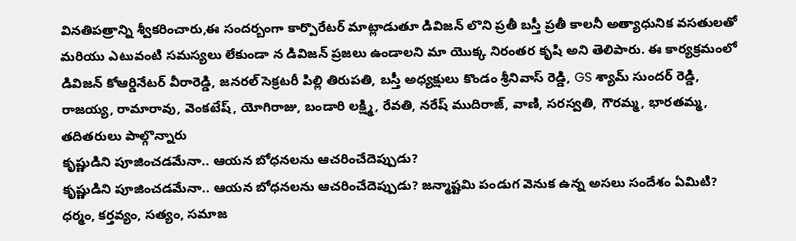వినతిపత్రాన్ని శ్వీకరించారు,ఈ సందర్బంగా కార్పొరేటర్ మాట్లాడుతూ డివిజన్ లొని ప్రతీ బస్తీ ప్రతీ కాలనీ అత్యాధునిక వసతులతో మరియు ఎటువంటి సమస్యలు లేకుండా న డివిజన్ ప్రజలు ఉండాలని మా యొక్క నిరంతర కృషి అని తెలిపారు. ఈ కార్యక్రమంలో డివిజన్ కోఆర్డినేటర్ వీరారెడ్డి, జనరల్ సెక్రటరీ పిల్లి తిరుపతి, బస్తీ అధ్యక్షులు కొండం శ్రీనివాస్ రెడ్డి, GS శ్యామ్ సుందర్ రెడ్డి, రాజయ్య, రామారావు, వెంకటేష్, యోగిరాజు, బండారి లక్ష్మి, రేవతి, నరేష్ ముదిరాజ్, వాణి, సరస్వతి, గౌరమ్మ, భారతమ్మ, తదితరులు పాల్గొన్నారు
కృష్ణుడిని పూజించడమేనా.. ఆయన బోధనలను ఆచరించేదెప్పుడు?
కృష్ణుడిని పూజించడమేనా.. ఆయన బోధనలను ఆచరించేదెప్పుడు? జన్మాష్టమి పండుగ వెనుక ఉన్న అసలు సందేశం ఏమిటి? ధర్మం, కర్తవ్యం, సత్యం, సమాజ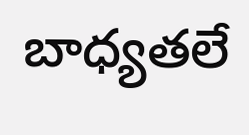బాధ్యతలే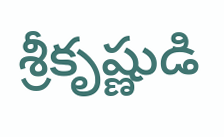శ్రీకృష్ణుడి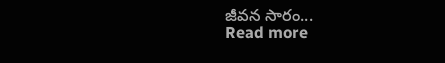జీవన సారం...
Read more